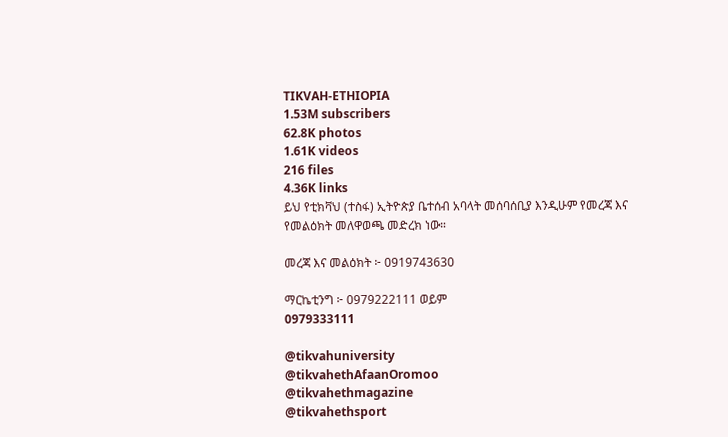TIKVAH-ETHIOPIA
1.53M subscribers
62.8K photos
1.61K videos
216 files
4.36K links
ይህ የቲክቫህ (ተስፋ) ኢትዮጵያ ቤተሰብ አባላት መሰባሰቢያ እንዲሁም የመረጃ እና የመልዕክት መለዋወጫ መድረክ ነው።

መረጃ እና መልዕክት ፦ 0919743630

ማርኬቲንግ ፦ 0979222111 ወይም
0979333111

@tikvahuniversity
@tikvahethAfaanOromoo
@tikvahethmagazine
@tikvahethsport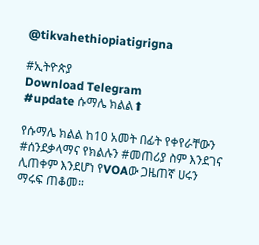@tikvahethiopiatigrigna

#ኢትዮጵያ
Download Telegram
#update ሱማሌ ክልል⬆

የሱማሌ ክልል ከ10 አመት በፊት የቀየራቸውን #ሰንደቃላማና የክልሉን #መጠሪያ ስም እንደገና ሊጠቀም እንደሆነ የVOAው ጋዜጠኛ ሀሩን ማሩፍ ጠቆመ።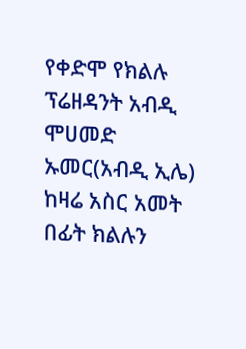የቀድሞ የክልሉ ፕሬዘዳንት አብዲ ሞሀመድ ኡመር(አብዲ ኢሌ) ከዛሬ አስር አመት በፊት ክልሉን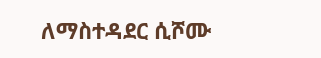ለማስተዳደር ሲሾሙ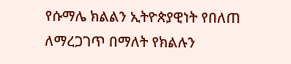የሱማሌ ክልልን ኢትዮጵያዊነት የበለጠ ለማረጋገጥ በማለት የክልሉን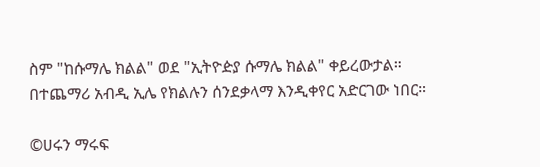ስም "ከሱማሌ ክልል" ወደ "ኢትዮዽያ ሱማሌ ክልል" ቀይረውታል። በተጨማሪ አብዲ ኢሌ የክልሉን ሰንደቃላማ እንዲቀየር አድርገው ነበር።

©ሀሩን ማሩፍ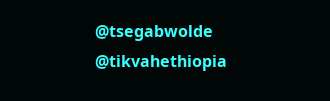@tsegabwolde @tikvahethiopia